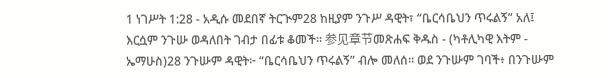1 ነገሥት 1:28 - አዲሱ መደበኛ ትርጒም28 ከዚያም ንጉሥ ዳዊት፣ “ቤርሳቤህን ጥሩልኝ” አለ፤ እርሷም ንጉሡ ወዳለበት ገብታ በፊቱ ቆመች። 参见章节መጽሐፍ ቅዱስ - (ካቶሊካዊ እትም - ኤማሁስ)28 ንጉሡም ዳዊት፦ “ቤርሳቤህን ጥሩልኝ” ብሎ መለሰ። ወደ ንጉሡም ገባች፥ በንጉሡም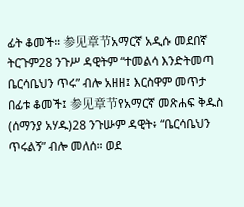ፊት ቆመች። 参见章节አማርኛ አዲሱ መደበኛ ትርጉም28 ንጉሥ ዳዊትም “ተመልሳ እንድትመጣ ቤርሳቤህን ጥሩ” ብሎ አዘዘ፤ እርስዋም መጥታ በፊቱ ቆመች፤ 参见章节የአማርኛ መጽሐፍ ቅዱስ (ሰማንያ አሃዱ)28 ንጉሡም ዳዊት፥ “ቤርሳቤህን ጥሩልኝ” ብሎ መለሰ። ወደ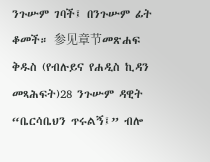ንጉሡም ገባች፤ በንጉሡም ፊት ቆመች። 参见章节መጽሐፍ ቅዱስ (የብሉይና የሐዲስ ኪዳን መጻሕፍት)28 ንጉሡም ዳዊት “ቤርሳቤህን ጥሩልኝ፤” ብሎ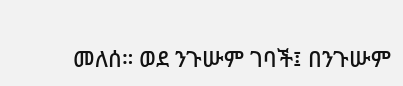መለሰ። ወደ ንጉሡም ገባች፤ በንጉሡም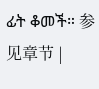ፊት ቆመች። 参见章节 |